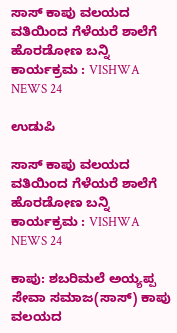ಸಾಸ್ ಕಾಪು ವಲಯದ ವತಿಯಿಂದ ಗೆಳೆಯರೆ ಶಾಲೆಗೆ ಹೊರಡೋಣ ಬನ್ನಿ ಕಾರ್ಯಕ್ರಮ : VISHWA NEWS 24

ಉಡುಪಿ

ಸಾಸ್ ಕಾಪು ವಲಯದ ವತಿಯಿಂದ ಗೆಳೆಯರೆ ಶಾಲೆಗೆ ಹೊರಡೋಣ ಬನ್ನಿ ಕಾರ್ಯಕ್ರಮ : VISHWA NEWS 24

ಕಾಪು: ಶಬರಿಮಲೆ ಅಯ್ಯಪ್ಪ ಸೇವಾ ಸಮಾಜ(ಸಾಸ್) ಕಾಪು ವಲಯದ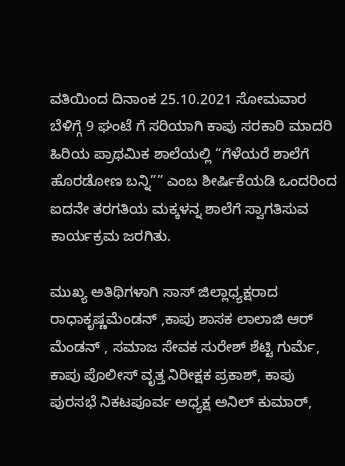ವತಿಯಿಂದ ದಿನಾಂಕ 25.10.2021 ಸೋಮವಾರ ಬೆಳಿಗ್ಗೆ 9 ಘಂಟೆ ಗೆ ಸರಿಯಾಗಿ ಕಾಪು ಸರಕಾರಿ ಮಾದರಿ ಹಿರಿಯ ಪ್ರಾಥಮಿಕ ಶಾಲೆಯಲ್ಲಿ “ಗೆಳೆಯರೆ ಶಾಲೆಗೆ ಹೊರಡೋಣ ಬನ್ನಿ”” ಎಂಬ ಶೀರ್ಷಿಕೆಯಡಿ ಒಂದರಿಂದ ಐದನೇ ತರಗತಿಯ ಮಕ್ಕಳನ್ನ ಶಾಲೆಗೆ ಸ್ವಾಗತಿಸುವ ಕಾರ್ಯಕ್ರಮ ಜರಗಿತು.

ಮುಖ್ಯ ಅತಿಥಿಗಳಾಗಿ ಸಾಸ್ ಜಿಲ್ಲಾಧ್ಯಕ್ಷರಾದ ರಾಧಾಕೃಷ್ಣಮೆಂಡನ್ ,ಕಾಪು ಶಾಸಕ ಲಾಲಾಜಿ ಆರ್ ಮೆಂಡನ್ , ಸಮಾಜ ಸೇವಕ ಸುರೇಶ್ ಶೆಟ್ಟಿ ಗುರ್ಮೆ, ಕಾಪು ಪೊಲೀಸ್ ವೃತ್ತ ನಿರೀಕ್ಷಕ ಪ್ರಕಾಶ್, ಕಾಪು ಪುರಸಭೆ ನಿಕಟಪೂರ್ವ ಅಧ್ಯಕ್ಷ ಅನಿಲ್ ಕುಮಾರ್,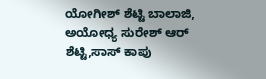ಯೋಗೀಶ್ ಶೆಟ್ಟಿ ಬಾಲಾಜಿ, ಅಯೋಧ್ಯ ಸುರೇಶ್ ಆರ್ ಶೆಟ್ಟಿ,ಸಾಸ್ ಕಾಪು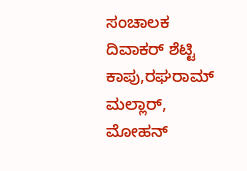ಸಂಚಾಲಕ ದಿವಾಕರ್ ಶೆಟ್ಟಿ ಕಾಪು,ರಘರಾಮ್ ಮಲ್ಲಾರ್, ಮೋಹನ್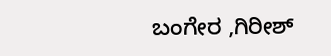ಬಂಗೇರ ,ಗಿರೀಶ್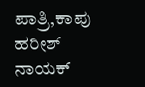ಪಾತ್ರಿ,ಕಾಪು ಹರೀಶ್ ನಾಯಕ್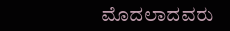ಮೊದಲಾದವರು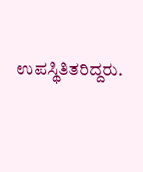ಉಪಸ್ಥಿತಿತರಿದ್ದರು.